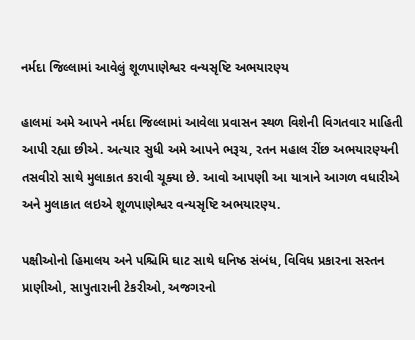નર્મદા જિલ્લામાં આવેલું શૂળપાણેશ્વર વન્યસૃષ્ટિ અભયારણ્ય

હાલમાં અમે આપને નર્મદા જિલ્લામાં આવેલા પ્રવાસન સ્થળ વિશેની વિગતવાર માહિતી આપી રહ્યા છીએ. અત્યાર સુધી અમે આપને ભરૂચ, રતન મહાલ રીંછ અભયારણ્યની તસવીરો સાથે મુલાકાત કરાવી ચૂક્યા છે. આવો આપણી આ યાત્રાને આગળ વધારીએ અને મુલાકાત લઇએ શૂળપાણેશ્વર વન્યસૃષ્ટિ અભયારણ્ય.

પક્ષીઓનો હિમાલય અને પશ્ચિમિ ઘાટ સાથે ઘનિષ્ઠ સંબંધ, વિવિધ પ્રકારના સસ્તન પ્રાણીઓ, સાપુતારાની ટેકરીઓ, અજગરનો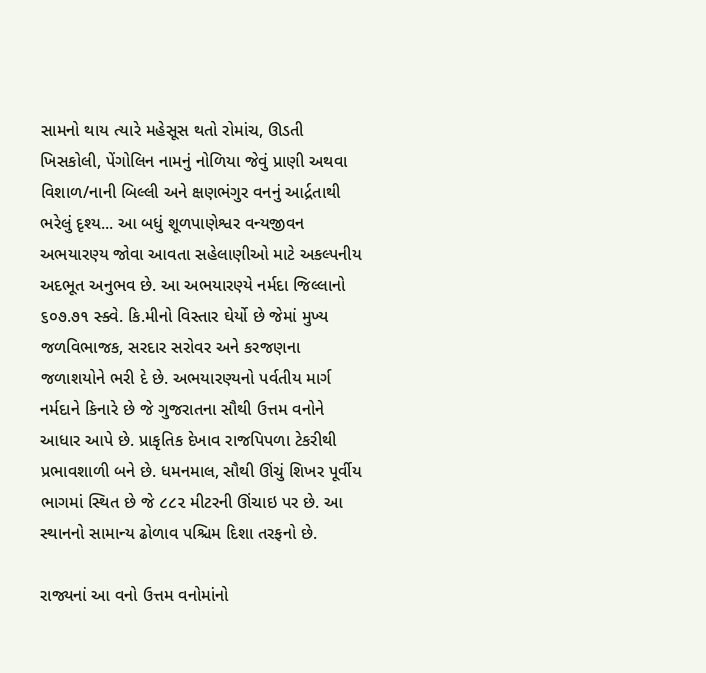સામનો થાય ત્યારે મહેસૂસ થતો રોમાંચ, ઊડતી ખિસકોલી, પેંગોલિન નામનું નોળિયા જેવું પ્રાણી અથવા વિશાળ/નાની બિલ્લી અને ક્ષણભંગુર વનનું આર્દ્રતાથી ભરેલું દૃશ્ય... આ બધું શૂળપાણેશ્વર વન્યજીવન અભયારણ્ય જોવા આવતા સહેલાણીઓ માટે અકલ્પનીય અદભૂત અનુભવ છે. આ અભયારણ્યે નર્મદા જિલ્લાનો ૬૦૭.૭૧ સ્ક્વે. કિ.મીનો વિસ્તાર ઘેર્યો છે જેમાં મુખ્ય જળવિભાજક, સરદાર સરોવર અને કરજણના જળાશયોને ભરી દે છે. અભયારણ્યનો પર્વતીય માર્ગ નર્મદાને કિનારે છે જે ગુજરાતના સૌથી ઉત્તમ વનોને આધાર આપે છે. પ્રાકૃતિક દેખાવ રાજપિપળા ટેકરીથી પ્રભાવશાળી બને છે. ધમનમાલ, સૌથી ઊંચું શિખર પૂર્વીય ભાગમાં સ્થિત છે જે ૮૮૨ મીટરની ઊંચાઇ પર છે. આ સ્થાનનો સામાન્ય ઢોળાવ પશ્ચિમ દિશા તરફનો છે.

રાજ્યનાં આ વનો ઉત્તમ વનોમાંનો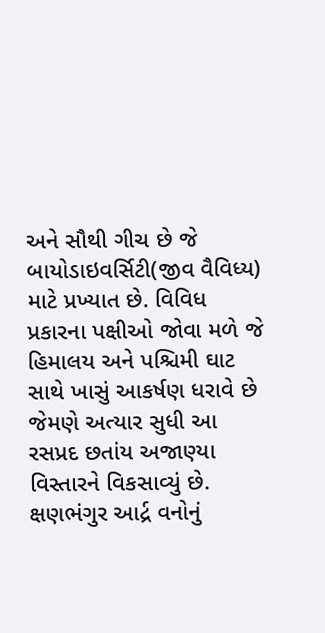અને સૌથી ગીચ છે જે બાયોડાઇવર્સિટી(જીવ વૈવિધ્ય) માટે પ્રખ્યાત છે. વિવિધ પ્રકારના પક્ષીઓ જોવા મળે જે હિમાલય અને પશ્ચિમી ઘાટ સાથે ખાસું આકર્ષણ ધરાવે છે જેમણે અત્યાર સુધી આ રસપ્રદ છતાંય અજાણ્યા વિસ્તારને વિકસાવ્યું છે. ક્ષણભંગુર આર્દ્ર વનોનું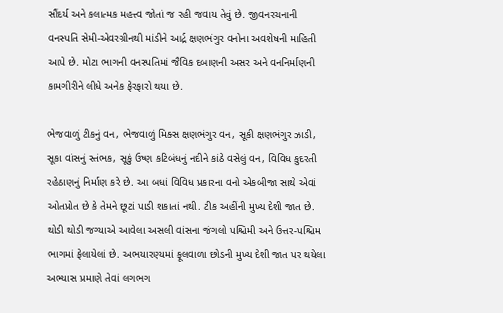સૌંદર્ય અને કલાત્મક મહત્ત્વ જોતાં જ રહી જવાય તેવું છે. જીવનરચનાની વનસ્પતિ સેમી-એવરગ્રીનથી માંડીને આર્દ્ર ક્ષણભંગુર વનોના અવશેષની માહિતી આપે છે. મોટા ભાગની વનસ્પતિમાં જૈવિક દબાણની અસર અને વનનિર્માણની કામગીરીને લીધે અનેક ફેરફારો થયા છે.

ભેજવાળું ટીકનું વન, ભેજવાળું મિક્સ ક્ષણભંગુર વન, સૂકી ક્ષણભંગુર ઝાડી, સૂકા વાંસનું સ્તંભક, સૂકું ઉષ્ણ કટિબંધનું નદીને કાંઠે વસેલું વન, વિવિધ કુદરતી રહેઠાણનું નિર્માણ કરે છે. આ બધાં વિવિધ પ્રકારના વનો એકબીજા સાથે એવાં ઓતપ્રોત છે કે તેમને છૂટાં પાડી શકાતાં નથી. ટીક અહીંની મુખ્ય દેશી જાત છે. થોડી થોડી જગ્યાએ આવેલા અસલી વાંસના જંગલો પશ્ચિમી અને ઉત્તર-પશ્ચિમ ભાગમાં ફેલાયેલાં છે. અભયારણ્યમાં ફૂલવાળા છોડની મુખ્ય દેશી જાત પર થયેલા અભ્યાસ પ્રમાણે તેવાં લગભગ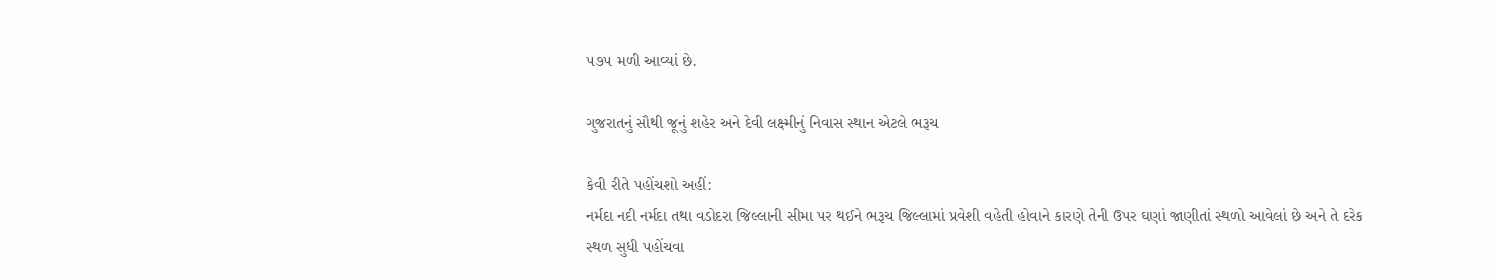૫૭૫ મળી આવ્યાં છે.

ગુજરાતનું સૌથી જૂનું શહેર અને દેવી લક્ષ્મીનું નિવાસ સ્થાન એટલે ભરૂચ

કેવી રીતે પહોંચશો અહીં:
નર્મદા નદી નર્મદા તથા વડોદરા જિલ્લાની સીમા પર થઈને ભરૂચ જિલ્લામાં પ્રવેશી વહેતી હોવાને કારણે તેની ઉપર ઘણાં જાણીતાં સ્થળો આવેલાં છે અને તે દરેક સ્થળ સુધી પહોંચવા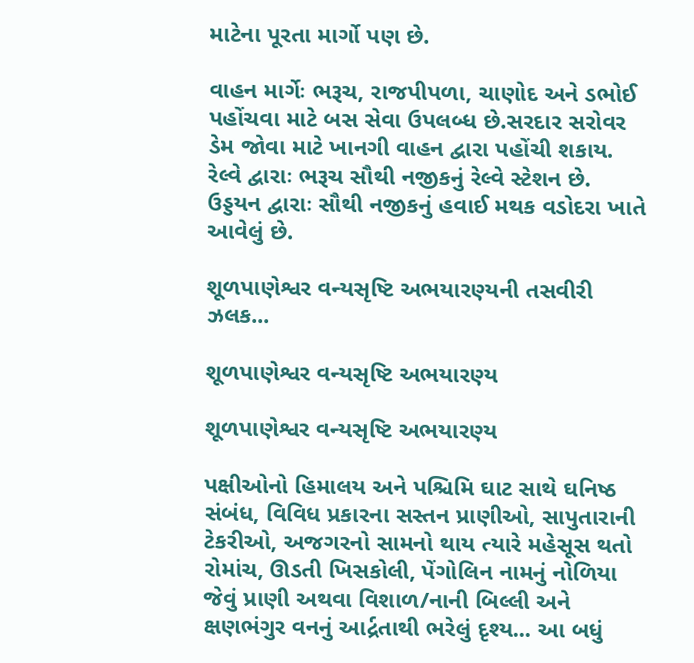માટેના પૂરતા માર્ગો પણ છે.

વાહન માર્ગેઃ ભરૂચ, રાજપીપળા, ચાણોદ અને ડભોઈ પહોંચવા માટે બસ સેવા ઉપલબ્ધ છે.સરદાર સરોવર ડેમ જોવા માટે ખાનગી વાહન દ્વારા પહોંચી શકાય.
રેલ્વે દ્વારાઃ ભરૂચ સૌથી નજીકનું રેલ્વે સ્ટેશન છે.
ઉડ્ડયન દ્વારાઃ સૌથી નજીકનું હવાઈ મથક વડોદરા ખાતે આવેલું છે.

શૂળપાણેશ્વર વન્યસૃષ્ટિ અભયારણ્યની તસવીરી ઝલક...

શૂળપાણેશ્વર વન્યસૃષ્ટિ અભયારણ્ય

શૂળપાણેશ્વર વન્યસૃષ્ટિ અભયારણ્ય

પક્ષીઓનો હિમાલય અને પશ્ચિમિ ઘાટ સાથે ઘનિષ્ઠ સંબંધ, વિવિધ પ્રકારના સસ્તન પ્રાણીઓ, સાપુતારાની ટેકરીઓ, અજગરનો સામનો થાય ત્યારે મહેસૂસ થતો રોમાંચ, ઊડતી ખિસકોલી, પેંગોલિન નામનું નોળિયા જેવું પ્રાણી અથવા વિશાળ/નાની બિલ્લી અને ક્ષણભંગુર વનનું આર્દ્રતાથી ભરેલું દૃશ્ય... આ બધું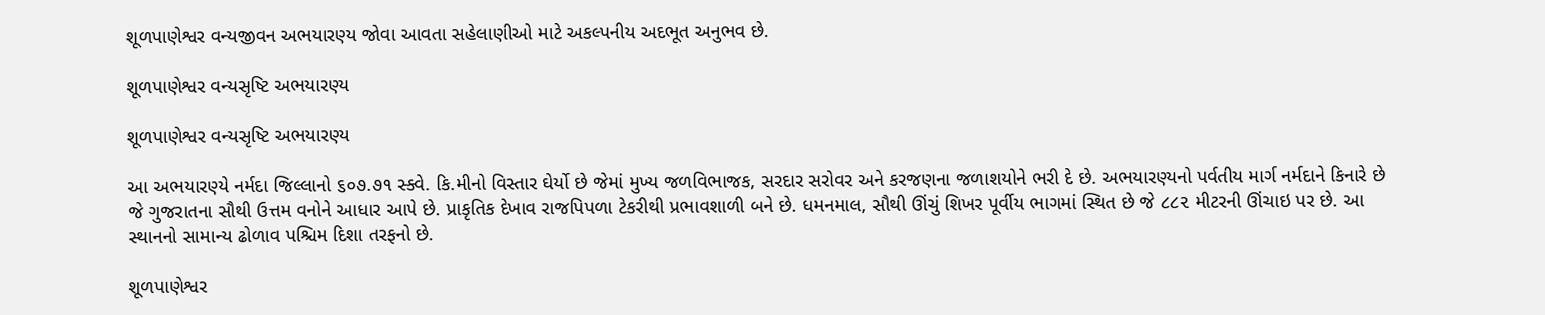શૂળપાણેશ્વર વન્યજીવન અભયારણ્ય જોવા આવતા સહેલાણીઓ માટે અકલ્પનીય અદભૂત અનુભવ છે.

શૂળપાણેશ્વર વન્યસૃષ્ટિ અભયારણ્ય

શૂળપાણેશ્વર વન્યસૃષ્ટિ અભયારણ્ય

આ અભયારણ્યે નર્મદા જિલ્લાનો ૬૦૭.૭૧ સ્ક્વે. કિ.મીનો વિસ્તાર ઘેર્યો છે જેમાં મુખ્ય જળવિભાજક, સરદાર સરોવર અને કરજણના જળાશયોને ભરી દે છે. અભયારણ્યનો પર્વતીય માર્ગ નર્મદાને કિનારે છે જે ગુજરાતના સૌથી ઉત્તમ વનોને આધાર આપે છે. પ્રાકૃતિક દેખાવ રાજપિપળા ટેકરીથી પ્રભાવશાળી બને છે. ધમનમાલ, સૌથી ઊંચું શિખર પૂર્વીય ભાગમાં સ્થિત છે જે ૮૮૨ મીટરની ઊંચાઇ પર છે. આ સ્થાનનો સામાન્ય ઢોળાવ પશ્ચિમ દિશા તરફનો છે.

શૂળપાણેશ્વર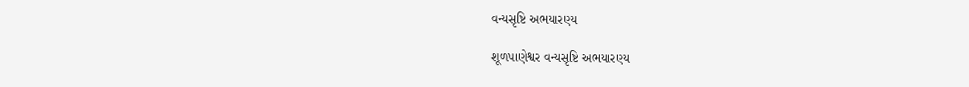વન્યસૃષ્ટિ અભયારણ્ય

શૂળપાણેશ્વર વન્યસૃષ્ટિ અભયારણ્ય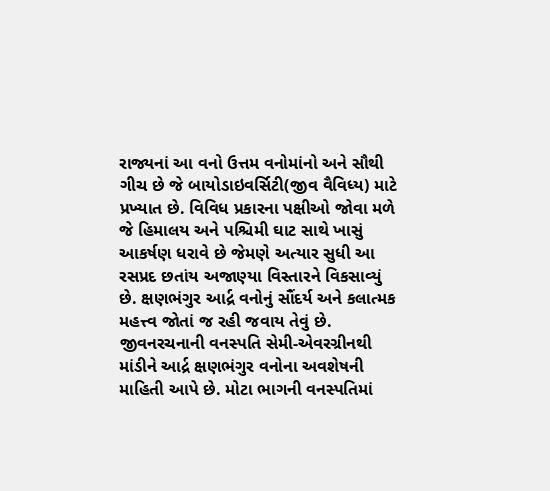રાજ્યનાં આ વનો ઉત્તમ વનોમાંનો અને સૌથી ગીચ છે જે બાયોડાઇવર્સિટી(જીવ વૈવિધ્ય) માટે પ્રખ્યાત છે. વિવિધ પ્રકારના પક્ષીઓ જોવા મળે જે હિમાલય અને પશ્ચિમી ઘાટ સાથે ખાસું આકર્ષણ ધરાવે છે જેમણે અત્યાર સુધી આ રસપ્રદ છતાંય અજાણ્યા વિસ્તારને વિકસાવ્યું છે. ક્ષણભંગુર આર્દ્ર વનોનું સૌંદર્ય અને કલાત્મક મહત્ત્વ જોતાં જ રહી જવાય તેવું છે. જીવનરચનાની વનસ્પતિ સેમી-એવરગ્રીનથી માંડીને આર્દ્ર ક્ષણભંગુર વનોના અવશેષની માહિતી આપે છે. મોટા ભાગની વનસ્પતિમાં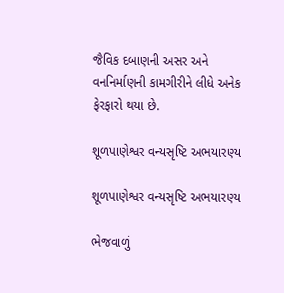જૈવિક દબાણની અસર અને વનનિર્માણની કામગીરીને લીધે અનેક ફેરફારો થયા છે.

શૂળપાણેશ્વર વન્યસૃષ્ટિ અભયારણ્ય

શૂળપાણેશ્વર વન્યસૃષ્ટિ અભયારણ્ય

ભેજવાળું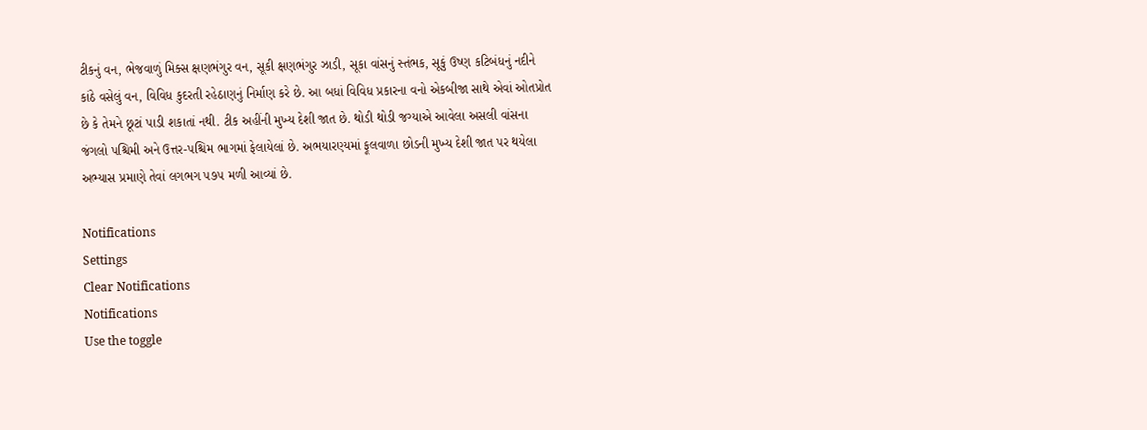ટીકનું વન, ભેજવાળું મિક્સ ક્ષણભંગુર વન, સૂકી ક્ષણભંગુર ઝાડી, સૂકા વાંસનું સ્તંભક, સૂકું ઉષ્ણ કટિબંધનું નદીને કાંઠે વસેલું વન, વિવિધ કુદરતી રહેઠાણનું નિર્માણ કરે છે. આ બધાં વિવિધ પ્રકારના વનો એકબીજા સાથે એવાં ઓતપ્રોત છે કે તેમને છૂટાં પાડી શકાતાં નથી. ટીક અહીંની મુખ્ય દેશી જાત છે. થોડી થોડી જગ્યાએ આવેલા અસલી વાંસના જંગલો પશ્ચિમી અને ઉત્તર-પશ્ચિમ ભાગમાં ફેલાયેલાં છે. અભયારણ્યમાં ફૂલવાળા છોડની મુખ્ય દેશી જાત પર થયેલા અભ્યાસ પ્રમાણે તેવાં લગભગ ૫૭૫ મળી આવ્યાં છે.

Notifications
Settings
Clear Notifications
Notifications
Use the toggle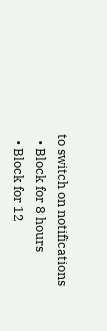to switch on notifications
  • Block for 8 hours
  • Block for 12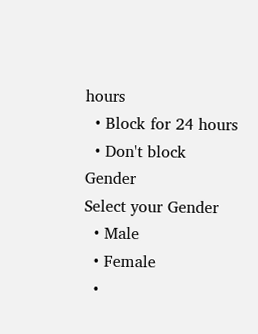hours
  • Block for 24 hours
  • Don't block
Gender
Select your Gender
  • Male
  • Female
  •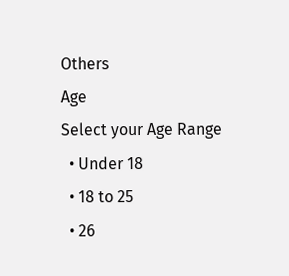Others
Age
Select your Age Range
  • Under 18
  • 18 to 25
  • 26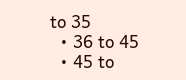to 35
  • 36 to 45
  • 45 to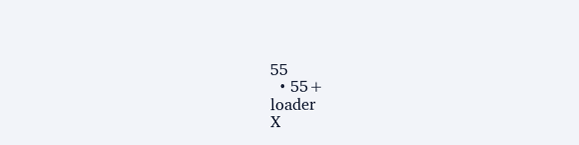55
  • 55+
loader
X